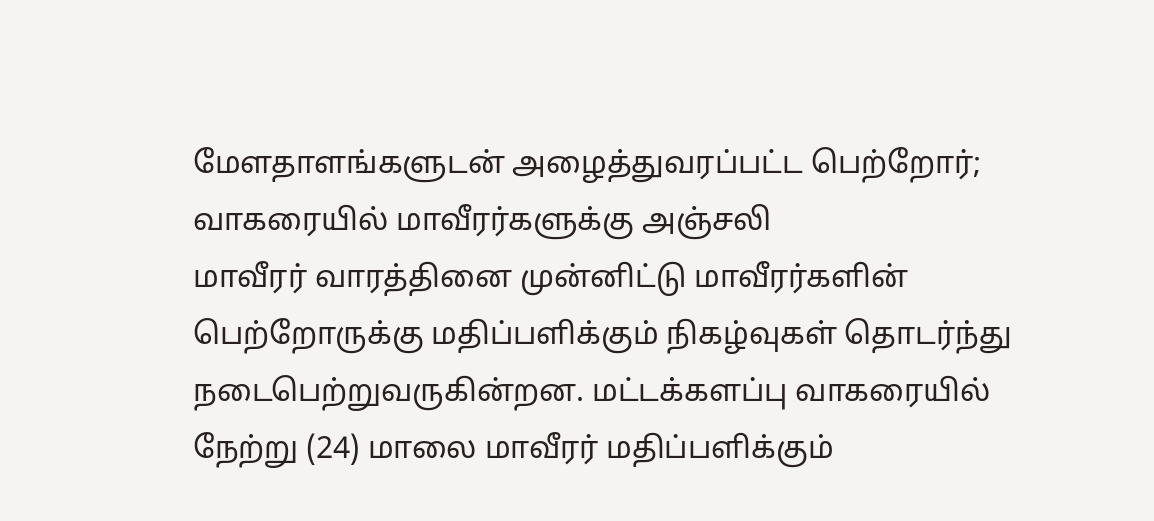மேளதாளங்களுடன் அழைத்துவரப்பட்ட பெற்றோர்; வாகரையில் மாவீரர்களுக்கு அஞ்சலி
மாவீரர் வாரத்தினை முன்னிட்டு மாவீரர்களின் பெற்றோருக்கு மதிப்பளிக்கும் நிகழ்வுகள் தொடர்ந்து நடைபெற்றுவருகின்றன. மட்டக்களப்பு வாகரையில் நேற்று (24) மாலை மாவீரர் மதிப்பளிக்கும்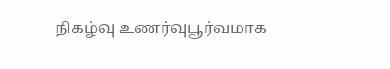நிகழ்வு உணர்வுபூர்வமாக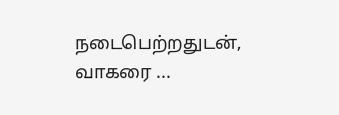நடைபெற்றதுடன், வாகரை ...